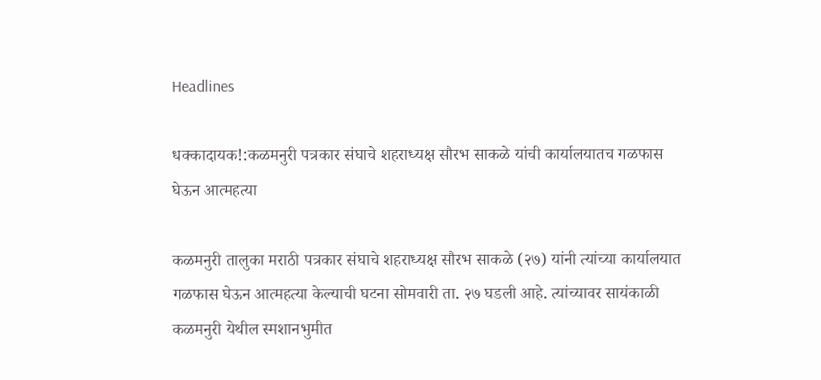Headlines

धक्कादायक!:कळमनुरी पत्रकार संघाचे शहराध्यक्ष सौरभ साकळे यांची कार्यालयातच गळफास घेऊन आत्महत्या

कळमनुरी तालुका मराठी पत्रकार संघाचे शहराध्यक्ष सौरभ साकळे (२७) यांनी त्यांच्या कार्यालयात गळफास घेऊन आत्महत्या केल्याची घटना सोमवारी ता. २७ घडली आहे. त्यांच्यावर सायंकाळी कळमनुरी येथील स्मशानभुमीत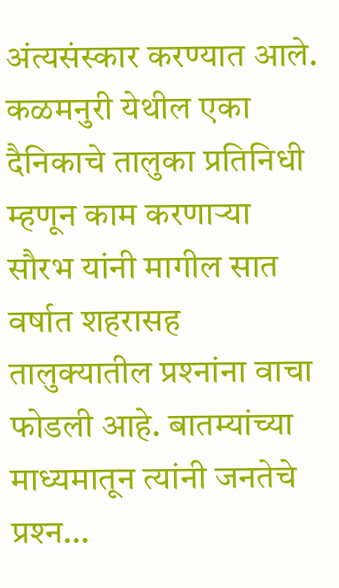अंत्यसंस्कार करण्यात आले. कळमनुरी येथील एका दैनिकाचे तालुका प्रतिनिधी म्हणून काम करणाऱ्या सौरभ यांनी मागील सात वर्षात शहरासह तालुक्यातील प्रश्‍नांना वाचा फोडली आहे. बातम्यांच्या माध्यमातून त्यांनी जनतेचे प्रश्‍न…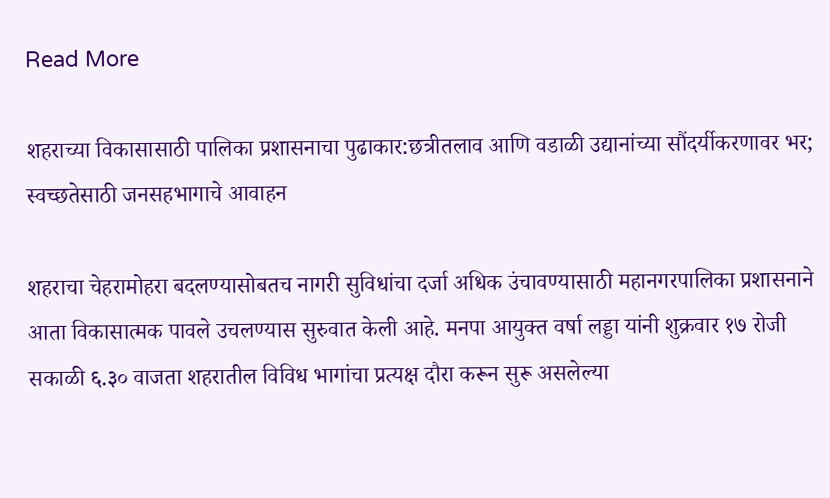Read More

शहराच्या विकासासाठी पालिका प्रशासनाचा पुढाकार:छत्रीतलाव आणि वडाळी उद्यानांच्या सौंदर्यीकरणावर भर; स्वच्छतेसाठी जनसहभागाचे आवाहन

शहराचा चेहरामोहरा बदलण्यासोबतच नागरी सुविधांचा दर्जा अधिक उंचावण्यासाठी महानगरपालिका प्रशासनाने आता विकासात्मक पावले उचलण्यास सुरुवात केली आहे. मनपा आयुक्त वर्षा लड्डा यांनी शुक्रवार १७ रोजी सकाळी ६.३० वाजता शहरातील विविध भागांचा प्रत्यक्ष दौरा करून सुरू असलेल्या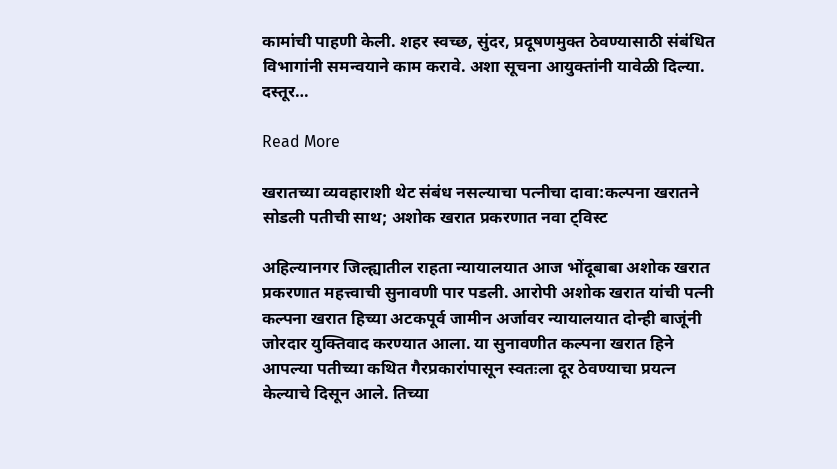कामांची पाहणी केली. शहर स्वच्छ, सुंदर, प्रदूषणमुक्त ठेवण्यासाठी संबंधित विभागांनी समन्वयाने काम करावे. अशा सूचना आयुक्तांनी यावेळी दिल्या. दस्तूर…

Read More

खरातच्या व्यवहाराशी थेट संबंध नसल्याचा पत्नीचा दावा:कल्पना खरातने सोडली पतीची साथ; अशोक खरात प्रकरणात नवा ट्विस्ट

अहिल्यानगर जिल्ह्यातील राहता न्यायालयात आज भोंदूबाबा अशोक खरात प्रकरणात महत्त्वाची सुनावणी पार पडली. आरोपी अशोक खरात यांची पत्नी कल्पना खरात हिच्या अटकपूर्व जामीन अर्जावर न्यायालयात दोन्ही बाजूंनी जोरदार युक्तिवाद करण्यात आला. या सुनावणीत कल्पना खरात हिने आपल्या पतीच्या कथित गैरप्रकारांपासून स्वतःला दूर ठेवण्याचा प्रयत्न केल्याचे दिसून आले. तिच्या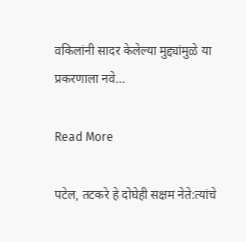वकिलांनी सादर केलेल्या मुद्द्यांमुळे या प्रकरणाला नवे…

Read More

पटेल, तटकरे हे दोघेही सक्षम नेते:त्यांचे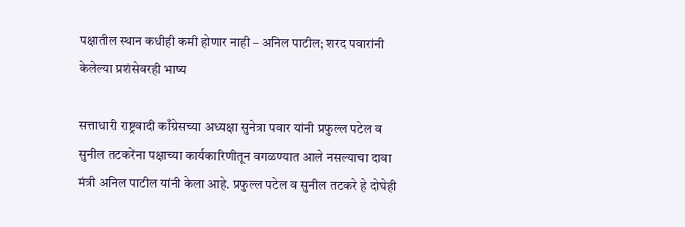पक्षातील स्थान कधीही कमी होणार नाही – अनिल पाटील; शरद पवारांनी केलेल्या प्रशंसेवरही भाष्य

सत्ताधारी राष्ट्रवादी काँग्रेसच्या अध्यक्षा सुनेत्रा पवार यांनी प्रफुल्ल पटेल व सुनील तटकरेंना पक्षाच्या कार्यकारिणीतून वगळण्यात आले नसल्याचा दावा मंत्री अनिल पाटील यांनी केला आहे. प्रफुल्ल पटेल व सुनील तटकरे हे दोघेही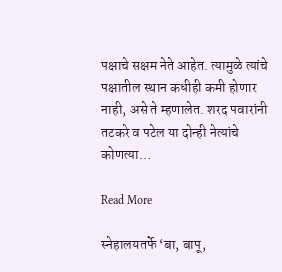पक्षाचे सक्षम नेते आहेत. त्यामुळे त्यांचे पक्षातील स्थान कधीही कमी होणार नाही, असे ते म्हणालेत. शरद पवारांनी तटकरे व पटेल या दोन्ही नेत्यांचे कोणत्या…

Read More

स्नेहालयतर्फे ‘बा, बापू,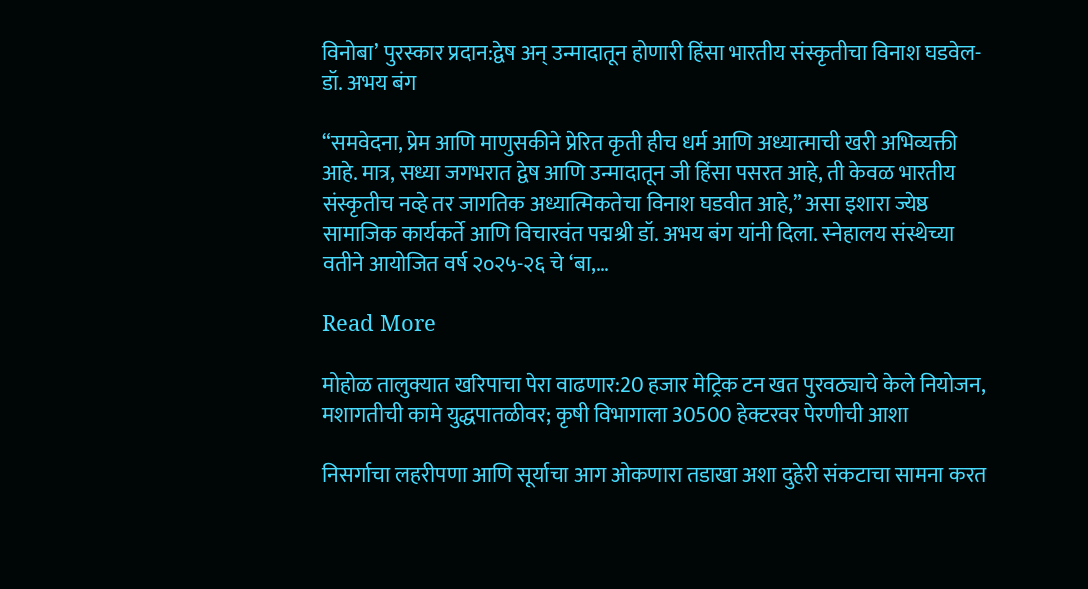विनोबा’ पुरस्कार प्रदान:द्वेष अन् उन्मादातून होणारी हिंसा भारतीय संस्कृतीचा विनाश घडवेल- डॉ. अभय बंग

“समवेदना, प्रेम आणि माणुसकीने प्रेरित कृती हीच धर्म आणि अध्यात्माची खरी अभिव्यक्ती आहे. मात्र, सध्या जगभरात द्वेष आणि उन्मादातून जी हिंसा पसरत आहे, ती केवळ भारतीय संस्कृतीच नव्हे तर जागतिक अध्यात्मिकतेचा विनाश घडवीत आहे,” असा इशारा ज्येष्ठ सामाजिक कार्यकर्ते आणि विचारवंत पद्मश्री डॉ. अभय बंग यांनी दिला. स्नेहालय संस्थेच्या वतीने आयोजित वर्ष २०२५-२६ चे ‘बा,…

Read More

मोहोळ तालुक्यात खरिपाचा पेरा वाढणार:20 हजार मेट्रिक टन खत पुरवठ्याचे केले नियोजन, मशागतीची कामे युद्धपातळीवर; कृषी विभागाला 30500 हेक्टरवर पेरणीची आशा

निसर्गाचा लहरीपणा आणि सूर्याचा आग ओकणारा तडाखा अशा दुहेरी संकटाचा सामना करत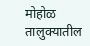मोहोळ तालुक्यातील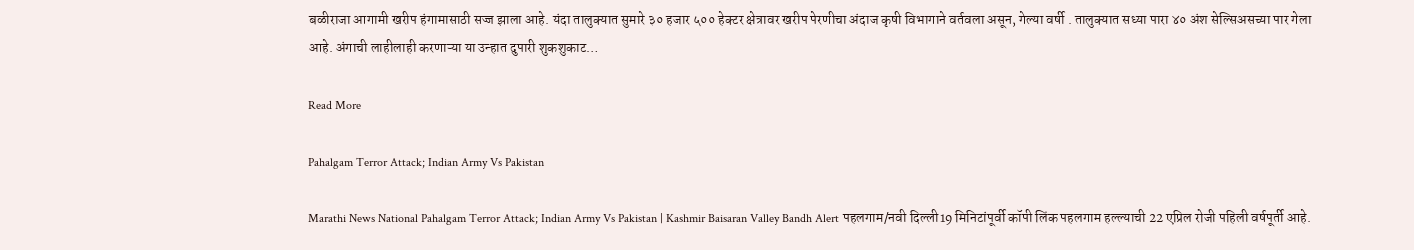बळीराजा आगामी खरीप हंगामासाठी सज्ज झाला आहे. यंदा तालुक्यात सुमारे ३० हजार ५०० हेक्टर क्षेत्रावर खरीप पेरणीचा अंदाज कृषी विभागाने वर्तवला असून, गेल्या वर्षी . तालुक्यात सध्या पारा ४० अंश सेल्सिअसच्या पार गेला आहे. अंगाची लाहीलाही करणाऱ्या या उन्हात दुपारी शुकशुकाट…

Read More

Pahalgam Terror Attack; Indian Army Vs Pakistan

Marathi News National Pahalgam Terror Attack; Indian Army Vs Pakistan | Kashmir Baisaran Valley Bandh Alert पहलगाम/नवी दिल्ली19 मिनिटांपूर्वी कॉपी लिंक पहलगाम हल्ल्याची 22 एप्रिल रोजी पहिली वर्षपूर्ती आहे.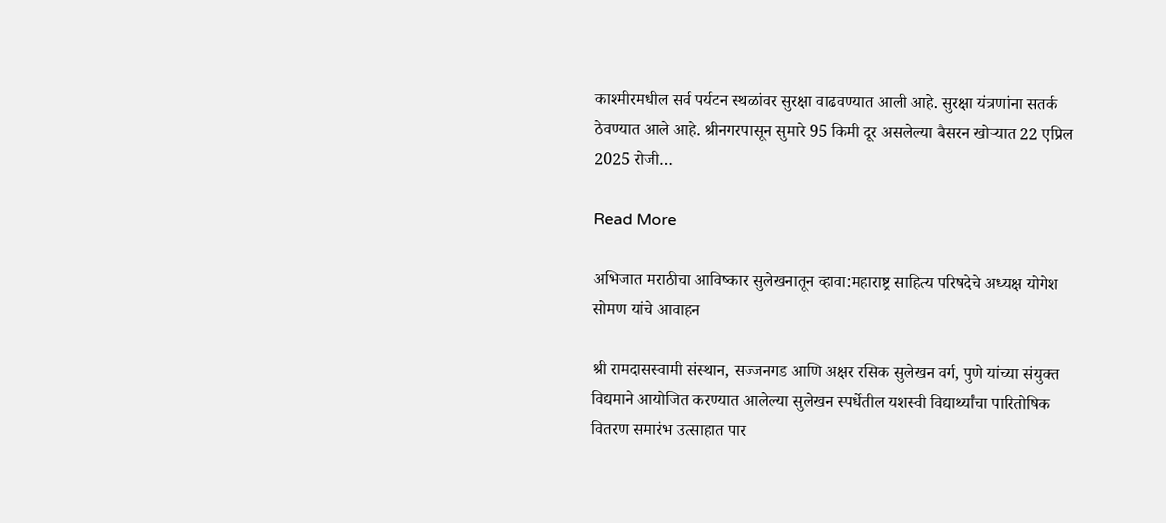काश्मीरमधील सर्व पर्यटन स्थळांवर सुरक्षा वाढवण्यात आली आहे. सुरक्षा यंत्रणांना सतर्क ठेवण्यात आले आहे. श्रीनगरपासून सुमारे 95 किमी दूर असलेल्या बैसरन खोऱ्यात 22 एप्रिल 2025 रोजी…

Read More

अभिजात मराठीचा आविष्कार सुलेखनातून व्हावा:महाराष्ट्र साहित्य परिषदेचे अध्यक्ष योगेश सोमण यांचे आवाहन

श्री रामदासस्वामी संस्थान, सज्जनगड आणि अक्षर रसिक सुलेखन वर्ग, पुणे यांच्या संयुक्त विद्यमाने आयोजित करण्यात आलेल्या सुलेखन स्पर्धेतील यशस्वी विद्यार्थ्यांचा पारितोषिक वितरण समारंभ उत्साहात पार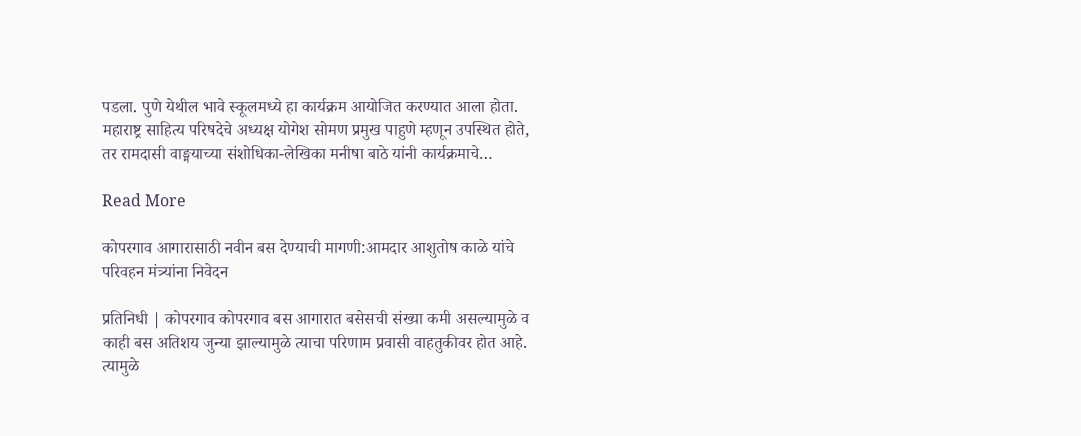पडला. पुणे येथील भावे स्कूलमध्ये हा कार्यक्रम आयोजित करण्यात आला होता. महाराष्ट्र साहित्य परिषदेचे अध्यक्ष योगेश सोमण प्रमुख पाहुणे म्हणून उपस्थित होते, तर रामदासी वाङ्मयाच्या संशोधिका-लेखिका मनीषा बाठे यांनी कार्यक्रमाचे…

Read More

कोपरगाव आगारासाठी नवीन बस देण्याची मागणी:आमदार आशुतोष काळे यांचे परिवहन मंत्र्यांना निवेदन

प्रतिनिधी | कोपरगाव कोपरगाव बस आगारात बसेसची संख्या कमी असल्यामुळे व काही बस अतिशय जुन्या झाल्यामुळे त्याचा परिणाम प्रवासी वाहतुकीवर होत आहे. त्यामुळे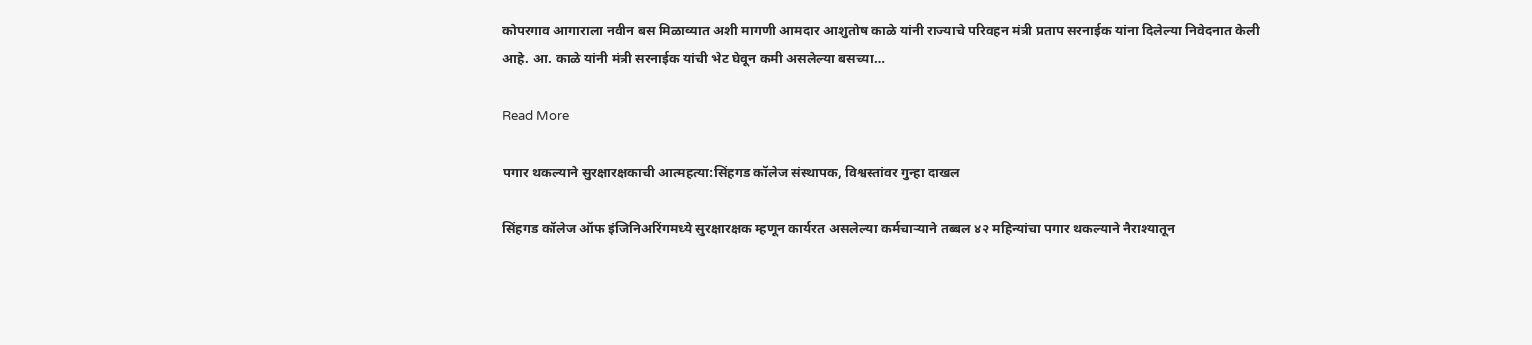कोपरगाव आगाराला नवीन बस मिळाव्यात अशी मागणी आमदार आशुतोष काळे यांनी राज्याचे परिवहन मंत्री प्रताप सरनाईक यांना दिलेल्या निवेदनात केली आहे. आ. काळे यांनी मंत्री सरनाईक यांची भेट घेवून कमी असलेल्या बसच्या…

Read More

पगार थकल्याने सुरक्षारक्षकाची आत्महत्या:सिंहगड कॉलेज संस्थापक, विश्वस्तांवर गुन्हा दाखल

सिंहगड कॉलेज ऑफ इंजिनिअरिंगमध्ये सुरक्षारक्षक म्हणून कार्यरत असलेल्या कर्मचार्‍याने तब्बल ४२ महिन्यांचा पगार थकल्याने नैराश्यातून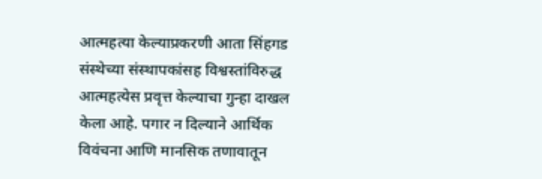आत्महत्या केल्याप्रकरणी आता सिंहगड संस्थेच्या संस्थापकांसह विश्वस्तांविरुद्ध आत्महत्येस प्रवृत्त केल्याचा गुन्हा दाखल केला आहे. पगार न दिल्याने आर्थिक विवंचना आणि मानसिक तणावातून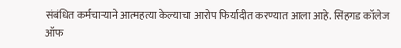संबंधित कर्मचार्‍याने आत्महत्या केल्याचा आरोप फिर्यादीत करण्यात आला आहे. सिंहगड कॉलेज ऑफ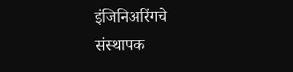इंजिनिअरिंगचे संस्थापक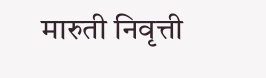मारुती निवृत्ती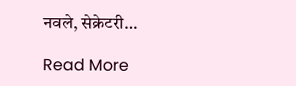नवले, सेक्रेटरी…

Read More